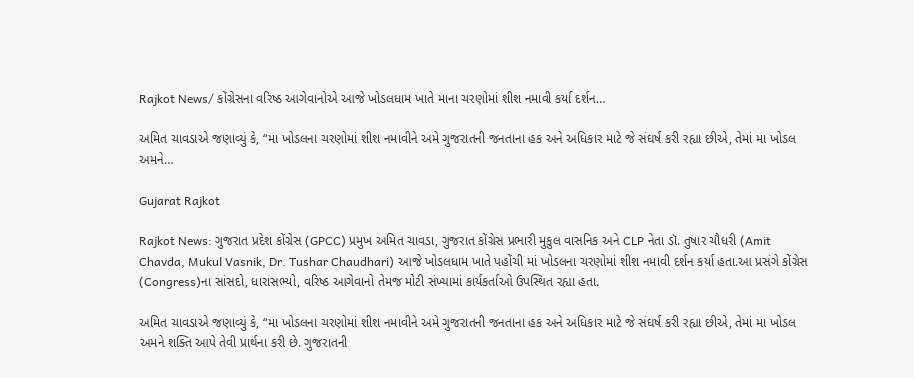Rajkot News/ કોંગ્રેસના વરિષ્ઠ આગેવાનોએ આજે ખોડલધામ ખાતે માના ચરણોમાં શીશ નમાવી કર્યા દર્શન…

અમિત ચાવડાએ જણાવ્યું કે, “મા ખોડલના ચરણોમાં શીશ નમાવીને અમે ગુજરાતની જનતાના હક અને અધિકાર માટે જે સંઘર્ષ કરી રહ્યા છીએ, તેમાં મા ખોડલ અમને…

Gujarat Rajkot

Rajkot News: ગુજરાત પ્રદેશ કોંગ્રેસ (GPCC) પ્રમુખ અમિત ચાવડા, ગુજરાત કોંગ્રેસ પ્રભારી મુકુલ વાસનિક અને CLP નેતા ડૉ. તુષાર ચૌધરી (Amit Chavda, Mukul Vasnik, Dr. Tushar Chaudhari) આજે ખોડલધામ ખાતે પહોંચી માં ખોડલના ચરણોમાં શીશ નમાવી દર્શન કર્યા હતા.આ પ્રસંગે કોંગ્રેસ (Congress)ના સાંસદો, ધારાસભ્યો, વરિષ્ઠ આગેવાનો તેમજ મોટી સંખ્યામાં કાર્યકર્તાઓ ઉપસ્થિત રહ્યા હતા.

અમિત ચાવડાએ જણાવ્યું કે, “મા ખોડલના ચરણોમાં શીશ નમાવીને અમે ગુજરાતની જનતાના હક અને અધિકાર માટે જે સંઘર્ષ કરી રહ્યા છીએ, તેમાં મા ખોડલ અમને શક્તિ આપે તેવી પ્રાર્થના કરી છે. ગુજરાતની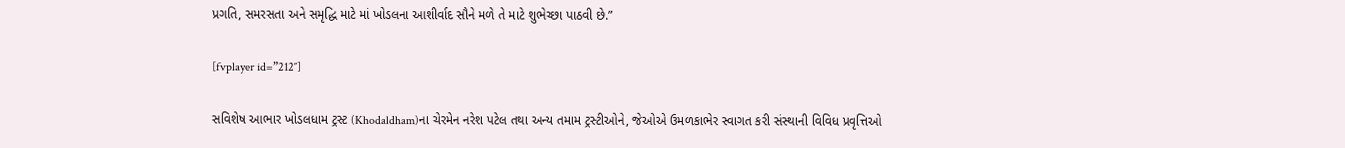પ્રગતિ, સમરસતા અને સમૃદ્ધિ માટે માં ખોડલના આશીર્વાદ સૌને મળે તે માટે શુભેચ્છા પાઠવી છે.”

[fvplayer id=”212″]

સવિશેષ આભાર ખોડલધામ ટ્રસ્ટ (Khodaldham)ના ચેરમેન નરેશ પટેલ તથા અન્ય તમામ ટ્રસ્ટીઓને, જેઓએ ઉમળકાભેર સ્વાગત કરી સંસ્થાની વિવિધ પ્રવૃત્તિઓ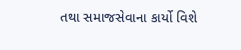તથા સમાજસેવાના કાર્યો વિશે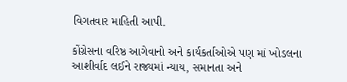વિગતવાર માહિતી આપી.

કોંગ્રેસના વરિષ્ઠ આગેવાનો અને કાર્યકર્તાઓએ પણ માં ખોડલના આશીર્વાદ લઈને રાજ્યમાં ન્યાય, સમાનતા અને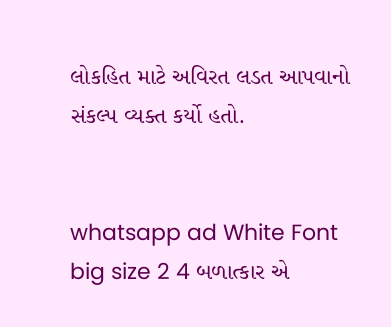લોકહિત માટે અવિરત લડત આપવાનો સંકલ્પ વ્યક્ત કર્યો હતો.


whatsapp ad White Font big size 2 4 બળાત્કાર એ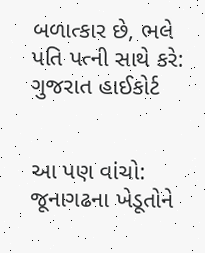બળાત્કાર છે, ભલે પતિ પત્ની સાથે કરે: ગુજરાત હાઈકોર્ટ


આ પણ વાંચો: જૂનાગઢના ખેડૂતોને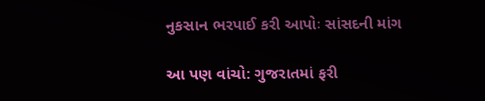નુકસાન ભરપાઈ કરી આપોઃ સાંસદની માંગ

આ પણ વાંચો: ગુજરાતમાં ફરી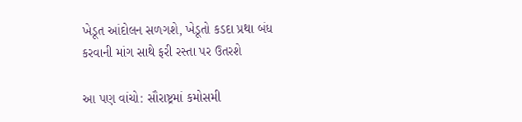ખેડૂત આંદોલન સળગશે, ખેડૂતો કડદા પ્રથા બંધ કરવાની માંગ સાથે ફરી રસ્તા પર ઉતરશે

આ પણ વાંચો: સૌરાષ્ટ્રમાં કમોસમી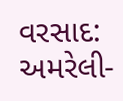વરસાદ: અમરેલી-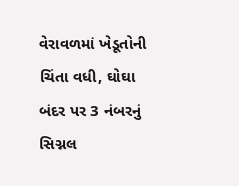વેરાવળમાં ખેડૂતોની ચિંતા વધી, ઘોઘા બંદર પર 3 નંબરનું સિગ્નલ